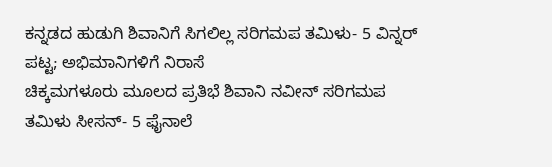ಕನ್ನಡದ ಹುಡುಗಿ ಶಿವಾನಿಗೆ ಸಿಗಲಿಲ್ಲ ಸರಿಗಮಪ ತಮಿಳು- 5 ವಿನ್ನರ್ ಪಟ್ಟ; ಅಭಿಮಾನಿಗಳಿಗೆ ನಿರಾಸೆ
ಚಿಕ್ಕಮಗಳೂರು ಮೂಲದ ಪ್ರತಿಭೆ ಶಿವಾನಿ ನವೀನ್ ಸರಿಗಮಪ ತಮಿಳು ಸೀಸನ್- 5 ಫೈನಾಲೆ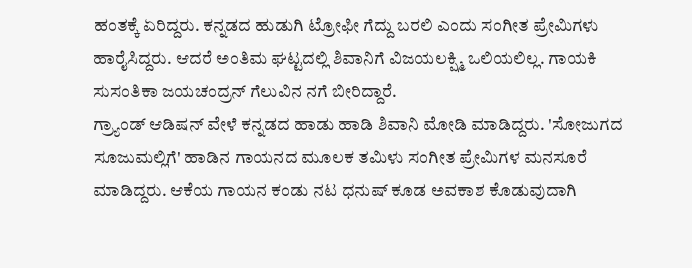ಹಂತಕ್ಕೆ ಏರಿದ್ದರು. ಕನ್ನಡದ ಹುಡುಗಿ ಟ್ರೋಫೀ ಗೆದ್ದು ಬರಲಿ ಎಂದು ಸಂಗೀತ ಪ್ರೇಮಿಗಳು ಹಾರೈಸಿದ್ದರು. ಆದರೆ ಅಂತಿಮ ಘಟ್ಟದಲ್ಲಿ ಶಿವಾನಿಗೆ ವಿಜಯಲಕ್ಷ್ಮಿ ಒಲಿಯಲಿಲ್ಲ. ಗಾಯಕಿ ಸುಸಂತಿಕಾ ಜಯಚಂದ್ರನ್ ಗೆಲುವಿನ ನಗೆ ಬೀರಿದ್ದಾರೆ.
ಗ್ರ್ಯಾಂಡ್ ಆಡಿಷನ್ ವೇಳೆ ಕನ್ನಡದ ಹಾಡು ಹಾಡಿ ಶಿವಾನಿ ಮೋಡಿ ಮಾಡಿದ್ದರು. 'ಸೋಜುಗದ ಸೂಜುಮಲ್ಲಿಗೆ' ಹಾಡಿನ ಗಾಯನದ ಮೂಲಕ ತಮಿಳು ಸಂಗೀತ ಪ್ರೇಮಿಗಳ ಮನಸೂರೆ ಮಾಡಿದ್ದರು. ಆಕೆಯ ಗಾಯನ ಕಂಡು ನಟ ಧನುಷ್ ಕೂಡ ಅವಕಾಶ ಕೊಡುವುದಾಗಿ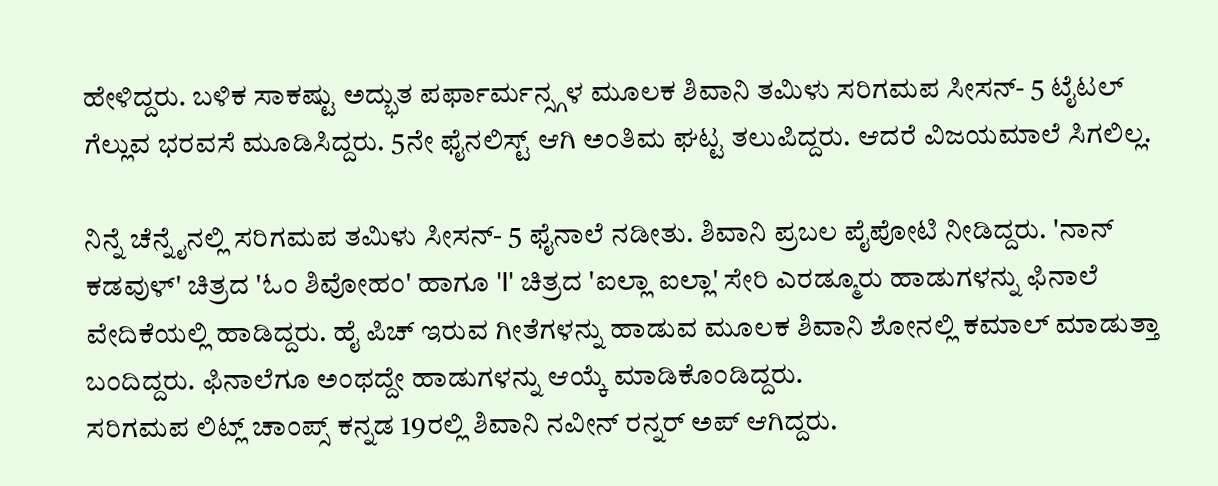ಹೇಳಿದ್ದರು. ಬಳಿಕ ಸಾಕಷ್ಟು ಅದ್ಭುತ ಪರ್ಫಾರ್ಮನ್ಸ್ಗಳ ಮೂಲಕ ಶಿವಾನಿ ತಮಿಳು ಸರಿಗಮಪ ಸೀಸನ್- 5 ಟೈಟಲ್ ಗೆಲ್ಲುವ ಭರವಸೆ ಮೂಡಿಸಿದ್ದರು. 5ನೇ ಫೈನಲಿಸ್ಟ್ ಆಗಿ ಅಂತಿಮ ಘಟ್ಟ ತಲುಪಿದ್ದರು. ಆದರೆ ವಿಜಯಮಾಲೆ ಸಿಗಲಿಲ್ಲ.

ನಿನ್ನೆ ಚೆನ್ನೈನಲ್ಲಿ ಸರಿಗಮಪ ತಮಿಳು ಸೀಸನ್- 5 ಫೈನಾಲೆ ನಡೀತು. ಶಿವಾನಿ ಪ್ರಬಲ ಪೈಪೋಟಿ ನೀಡಿದ್ದರು. 'ನಾನ್ ಕಡವುಳ್' ಚಿತ್ರದ 'ಓಂ ಶಿವೋಹಂ' ಹಾಗೂ 'I' ಚಿತ್ರದ 'ಐಲ್ಲಾ ಐಲ್ಲಾ' ಸೇರಿ ಎರಡ್ಮೂರು ಹಾಡುಗಳನ್ನು ಫಿನಾಲೆ ವೇದಿಕೆಯಲ್ಲಿ ಹಾಡಿದ್ದರು. ಹೈ ಪಿಚ್ ಇರುವ ಗೀತೆಗಳನ್ನು ಹಾಡುವ ಮೂಲಕ ಶಿವಾನಿ ಶೋನಲ್ಲಿ ಕಮಾಲ್ ಮಾಡುತ್ತಾ ಬಂದಿದ್ದರು. ಫಿನಾಲೆಗೂ ಅಂಥದ್ದೇ ಹಾಡುಗಳನ್ನು ಆಯ್ಕೆ ಮಾಡಿಕೊಂಡಿದ್ದರು.
ಸರಿಗಮಪ ಲಿಟ್ಲ್ ಚಾಂಪ್ಸ್ ಕನ್ನಡ 19ರಲ್ಲಿ ಶಿವಾನಿ ನವೀನ್ ರನ್ನರ್ ಅಪ್ ಆಗಿದ್ದರು.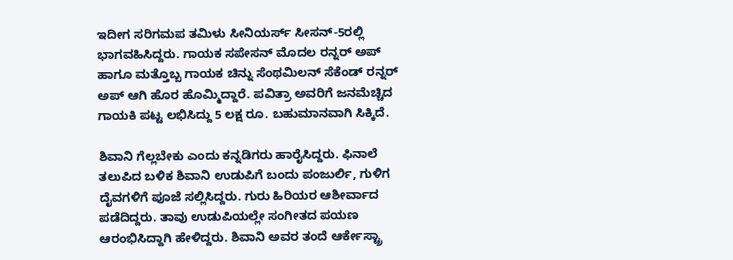ಇದೀಗ ಸರಿಗಮಪ ತಮಿಳು ಸೀನಿಯರ್ಸ್ ಸೀಸನ್-5ರಲ್ಲಿ ಭಾಗವಹಿಸಿದ್ದರು. ಗಾಯಕ ಸಪೇಸನ್ ಮೊದಲ ರನ್ನರ್ ಅಪ್ ಹಾಗೂ ಮತ್ತೊಬ್ಬ ಗಾಯಕ ಚಿನ್ನು ಸೆಂಥಮಿಲನ್ ಸೆಕೆಂಡ್ ರನ್ನರ್ ಅಪ್ ಆಗಿ ಹೊರ ಹೊಮ್ಮಿದ್ದಾರೆ. ಪವಿತ್ರಾ ಅವರಿಗೆ ಜನಮೆಚ್ಚಿದ ಗಾಯಕಿ ಪಟ್ಟ ಲಭಿಸಿದ್ದು 5 ಲಕ್ಷ ರೂ. ಬಹುಮಾನವಾಗಿ ಸಿಕ್ಕಿದೆ.

ಶಿವಾನಿ ಗೆಲ್ಲಬೇಕು ಎಂದು ಕನ್ನಡಿಗರು ಹಾರೈಸಿದ್ದರು. ಫಿನಾಲೆ ತಲುಪಿದ ಬಳಿಕ ಶಿವಾನಿ ಉಡುಪಿಗೆ ಬಂದು ಪಂಜುರ್ಲಿ, ಗುಳಿಗ ದೈವಗಳಿಗೆ ಪೂಜೆ ಸಲ್ಲಿಸಿದ್ದರು. ಗುರು ಹಿರಿಯರ ಆಶೀರ್ವಾದ ಪಡೆದಿದ್ದರು. ತಾವು ಉಡುಪಿಯಲ್ಲೇ ಸಂಗೀತದ ಪಯಣ ಆರಂಭಿಸಿದ್ದಾಗಿ ಹೇಳಿದ್ದರು. ಶಿವಾನಿ ಅವರ ತಂದೆ ಆರ್ಕೇಸ್ಟ್ರಾ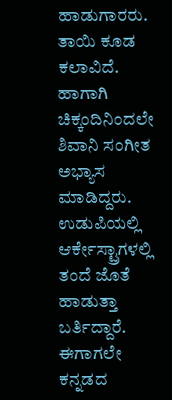ಹಾಡುಗಾರರು. ತಾಯಿ ಕೂಡ ಕಲಾವಿದೆ. ಹಾಗಾಗಿ ಚಿಕ್ಕಂದಿನಿಂದಲೇ ಶಿವಾನಿ ಸಂಗೀತ ಅಭ್ಯಾಸ ಮಾಡಿದ್ದರು. ಉಡುಪಿಯಲ್ಲಿ ಆರ್ಕೇಸ್ಟ್ರಾಗಳಲ್ಲಿ ತಂದೆ ಜೊತೆ ಹಾಡುತ್ತಾ ಬರ್ತಿದ್ದಾರೆ. ಈಗಾಗಲೇ ಕನ್ನಡದ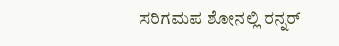ಸರಿಗಮಪ ಶೋನಲ್ಲಿ ರನ್ನರ್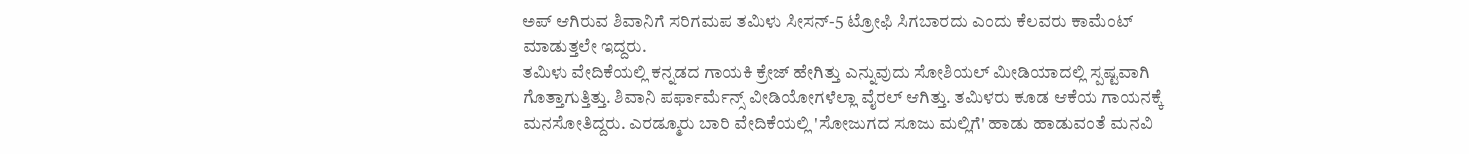ಅಪ್ ಆಗಿರುವ ಶಿವಾನಿಗೆ ಸರಿಗಮಪ ತಮಿಳು ಸೀಸನ್-5 ಟ್ರೋಫಿ ಸಿಗಬಾರದು ಎಂದು ಕೆಲವರು ಕಾಮೆಂಟ್ ಮಾಡುತ್ತಲೇ ಇದ್ದರು.
ತಮಿಳು ವೇದಿಕೆಯಲ್ಲಿ ಕನ್ನಡದ ಗಾಯಕಿ ಕ್ರೇಜ್ ಹೇಗಿತ್ತು ಎನ್ನುವುದು ಸೋಶಿಯಲ್ ಮೀಡಿಯಾದಲ್ಲಿ ಸ್ಪಷ್ಟವಾಗಿ ಗೊತ್ತಾಗುತ್ತಿತ್ತು. ಶಿವಾನಿ ಪರ್ಫಾರ್ಮೆನ್ಸ್ ವೀಡಿಯೋಗಳೆಲ್ಲಾ ವೈರಲ್ ಆಗಿತ್ತು. ತಮಿಳರು ಕೂಡ ಆಕೆಯ ಗಾಯನಕ್ಕೆ ಮನಸೋತಿದ್ದರು. ಎರಡ್ಮೂರು ಬಾರಿ ವೇದಿಕೆಯಲ್ಲಿ 'ಸೋಜುಗದ ಸೂಜು ಮಲ್ಲಿಗೆ' ಹಾಡು ಹಾಡುವಂತೆ ಮನವಿ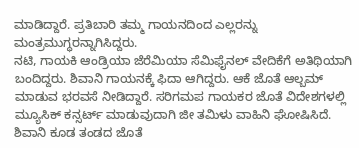ಮಾಡಿದ್ದಾರೆ. ಪ್ರತಿಬಾರಿ ತಮ್ಮ ಗಾಯನದಿಂದ ಎಲ್ಲರನ್ನು ಮಂತ್ರಮುಗ್ಧರನ್ನಾಗಿಸಿದ್ದರು.
ನಟಿ, ಗಾಯಕಿ ಆಂಡ್ರಿಯಾ ಜೆರೆಮಿಯಾ ಸೆಮಿಫೈನಲ್ ವೇದಿಕೆಗೆ ಅತಿಥಿಯಾಗಿ ಬಂದಿದ್ದರು. ಶಿವಾನಿ ಗಾಯನಕ್ಕೆ ಫಿದಾ ಆಗಿದ್ದರು. ಆಕೆ ಜೊತೆ ಆಲ್ಬಮ್ ಮಾಡುವ ಭರವಸೆ ನೀಡಿದ್ದಾರೆ. ಸರಿಗಮಪ ಗಾಯಕರ ಜೊತೆ ವಿದೇಶಗಳಲ್ಲಿ ಮ್ಯೂಸಿಕ್ ಕನ್ಸರ್ಟ್ ಮಾಡುವುದಾಗಿ ಜೀ ತಮಿಳು ವಾಹಿನಿ ಘೋಷಿಸಿದೆ. ಶಿವಾನಿ ಕೂಡ ತಂಡದ ಜೊತೆ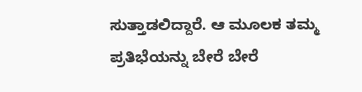ಸುತ್ತಾಡಲಿದ್ದಾರೆ. ಆ ಮೂಲಕ ತಮ್ಮ ಪ್ರತಿಭೆಯನ್ನು ಬೇರೆ ಬೇರೆ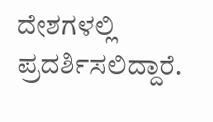ದೇಶಗಳಲ್ಲಿ ಪ್ರದರ್ಶಿಸಲಿದ್ದಾರೆ.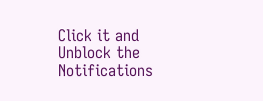Click it and Unblock the Notifications